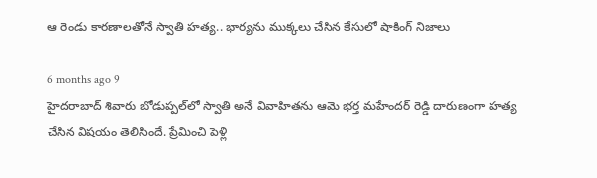ఆ రెండు కారణాలతోనే స్వాతి హత్య.. భార్యను ముక్కలు చేసిన కేసులో షాకింగ్ నిజాలు

6 months ago 9
హైదరాబాద్ శివారు బోడుప్పల్‌లో స్వాతి అనే వివాహితను ఆమె భర్త మహేందర్ రెడ్డి దారుణంగా హత్య చేసిన విషయం తెలిసిందే. ప్రేమించి పెళ్లి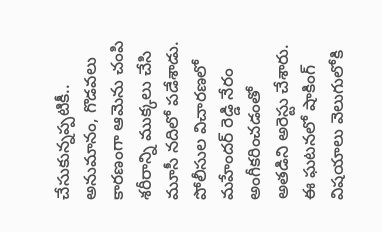చేసుకున్నప్పటికీ.. అనుమానం, గొడవలు కారణంగా ఆమెను చంపి శరీరాన్ని ముక్కలు చేసి మూసీ నదిలో పడేశాడు. పోలీసుల విచారణలో మహేందర్ రెడ్డి నేరం అంగీకరించడంతో అతడిని అరెస్టు చేశారు. ఈ ఘటనలో షాకింగ్ విషయాలు వెలుగులోకి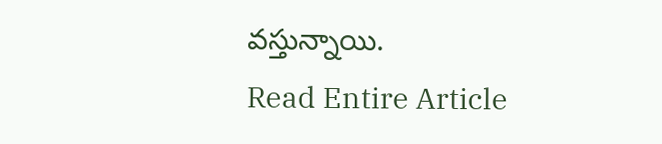వస్తున్నాయి.
Read Entire Article